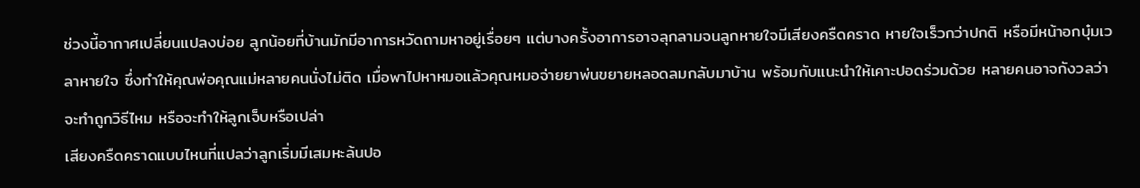ช่วงนี้อากาศเปลี่ยนแปลงบ่อย ลูกน้อยที่บ้านมักมีอาการหวัดถามหาอยู่เรื่อยๆ แต่บางครั้งอาการอาจลุกลามจนลูกหายใจมีเสียงครืดคราด หายใจเร็วกว่าปกติ หรือมีหน้าอกบุ๋มเวลาหายใจ ซึ่งทำให้คุณพ่อคุณแม่หลายคนนั่งไม่ติด เมื่อพาไปหาหมอแล้วคุณหมอจ่ายยาพ่นขยายหลอดลมกลับมาบ้าน พร้อมกับแนะนำให้เคาะปอดร่วมด้วย หลายคนอาจกังวลว่าจะทำถูกวิธีไหม หรือจะทำให้ลูกเจ็บหรือเปล่า
เสียงครืดคราดแบบไหนที่แปลว่าลูกเริ่มมีเสมหะล้นปอ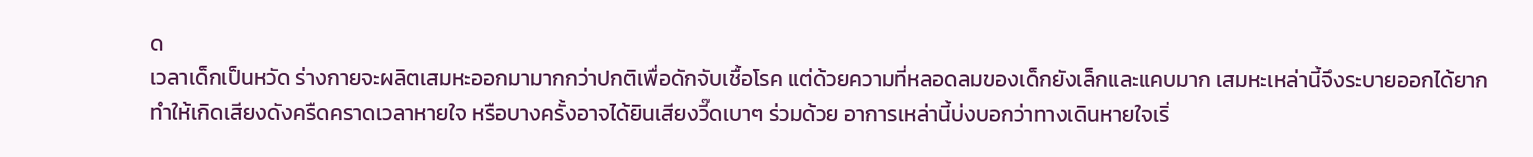ด
เวลาเด็กเป็นหวัด ร่างกายจะผลิตเสมหะออกมามากกว่าปกติเพื่อดักจับเชื้อโรค แต่ด้วยความที่หลอดลมของเด็กยังเล็กและแคบมาก เสมหะเหล่านี้จึงระบายออกได้ยาก ทำให้เกิดเสียงดังครืดคราดเวลาหายใจ หรือบางครั้งอาจได้ยินเสียงวี๊ดเบาๆ ร่วมด้วย อาการเหล่านี้บ่งบอกว่าทางเดินหายใจเริ่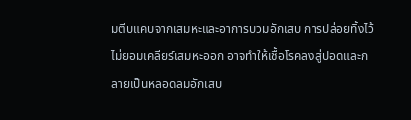มตีบแคบจากเสมหะและอาการบวมอักเสบ การปล่อยทิ้งไว้ไม่ยอมเคลียร์เสมหะออก อาจทำให้เชื้อโรคลงสู่ปอดและกลายเป็นหลอดลมอักเสบ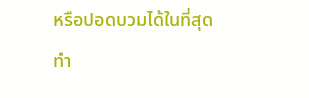หรือปอดบวมได้ในที่สุด
ทำ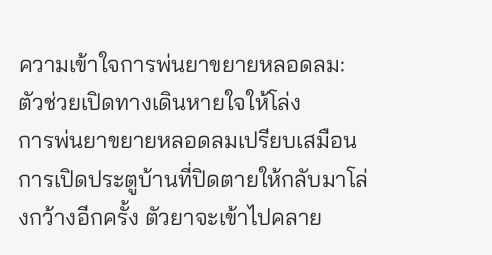ความเข้าใจการพ่นยาขยายหลอดลม: ตัวช่วยเปิดทางเดินหายใจให้โล่ง
การพ่นยาขยายหลอดลมเปรียบเสมือนการเปิดประตูบ้านที่ปิดตายให้กลับมาโล่งกว้างอีกครั้ง ตัวยาจะเข้าไปคลาย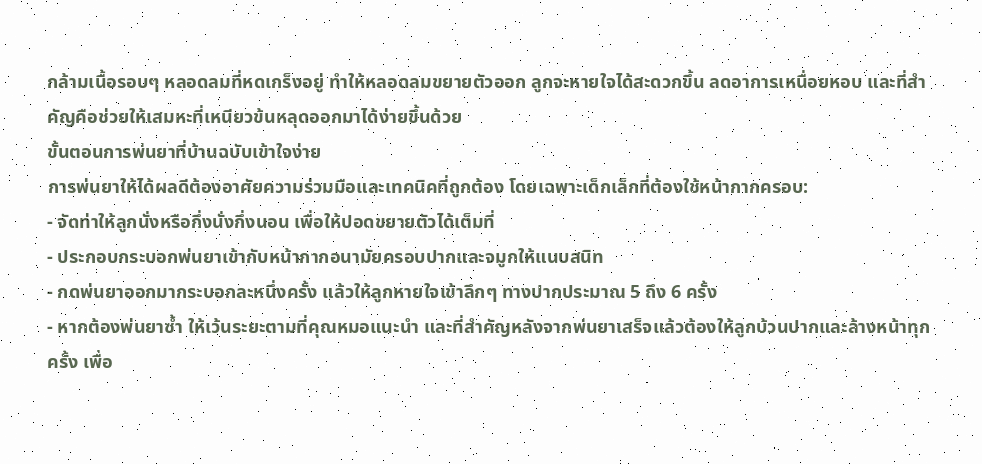กล้ามเนื้อรอบๆ หลอดลมที่หดเกร็งอยู่ ทำให้หลอดลมขยายตัวออก ลูกจะหายใจได้สะดวกขึ้น ลดอาการเหนื่อยหอบ และที่สำคัญคือช่วยให้เสมหะที่เหนียวข้นหลุดออกมาได้ง่ายขึ้นด้วย
ขั้นตอนการพ่นยาที่บ้านฉบับเข้าใจง่าย
การพ่นยาให้ได้ผลดีต้องอาศัยความร่วมมือและเทคนิคที่ถูกต้อง โดยเฉพาะเด็กเล็กที่ต้องใช้หน้ากากครอบ:
- จัดท่าให้ลูกนั่งหรือกึ่งนั่งกึ่งนอน เพื่อให้ปอดขยายตัวได้เต็มที่
- ประกอบกระบอกพ่นยาเข้ากับหน้ากากอนามัยครอบปากและจมูกให้แนบสนิท
- กดพ่นยาออกมากระบอกละหนึ่งครั้ง แล้วให้ลูกหายใจเข้าลึกๆ ทางปากประมาณ 5 ถึง 6 ครั้ง
- หากต้องพ่นยาซ้ำ ให้เว้นระยะตามที่คุณหมอแนะนำ และที่สำคัญหลังจากพ่นยาเสร็จแล้วต้องให้ลูกบ้วนปากและล้างหน้าทุกครั้ง เพื่อ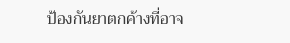ป้องกันยาตกค้างที่อาจ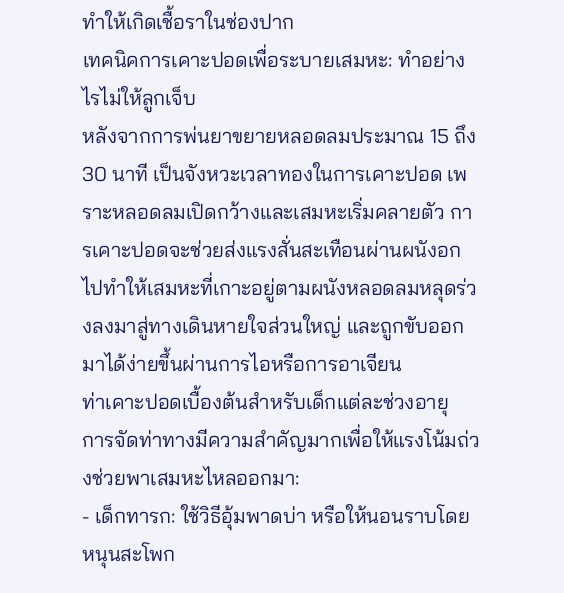ทำให้เกิดเชื้อราในช่องปาก
เทคนิคการเคาะปอดเพื่อระบายเสมหะ: ทำอย่างไรไม่ให้ลูกเจ็บ
หลังจากการพ่นยาขยายหลอดลมประมาณ 15 ถึง 30 นาที เป็นจังหวะเวลาทองในการเคาะปอด เพราะหลอดลมเปิดกว้างและเสมหะเริ่มคลายตัว การเคาะปอดจะช่วยส่งแรงสั่นสะเทือนผ่านผนังอกไปทำให้เสมหะที่เกาะอยู่ตามผนังหลอดลมหลุดร่วงลงมาสู่ทางเดินหายใจส่วนใหญ่ และถูกขับออกมาได้ง่ายขึ้นผ่านการไอหรือการอาเจียน
ท่าเคาะปอดเบื้องต้นสำหรับเด็กแต่ละช่วงอายุ
การจัดท่าทางมีความสำคัญมากเพื่อให้แรงโน้มถ่วงช่วยพาเสมหะไหลออกมา:
- เด็กทารก: ใช้วิธีอุ้มพาดบ่า หรือให้นอนราบโดยหนุนสะโพก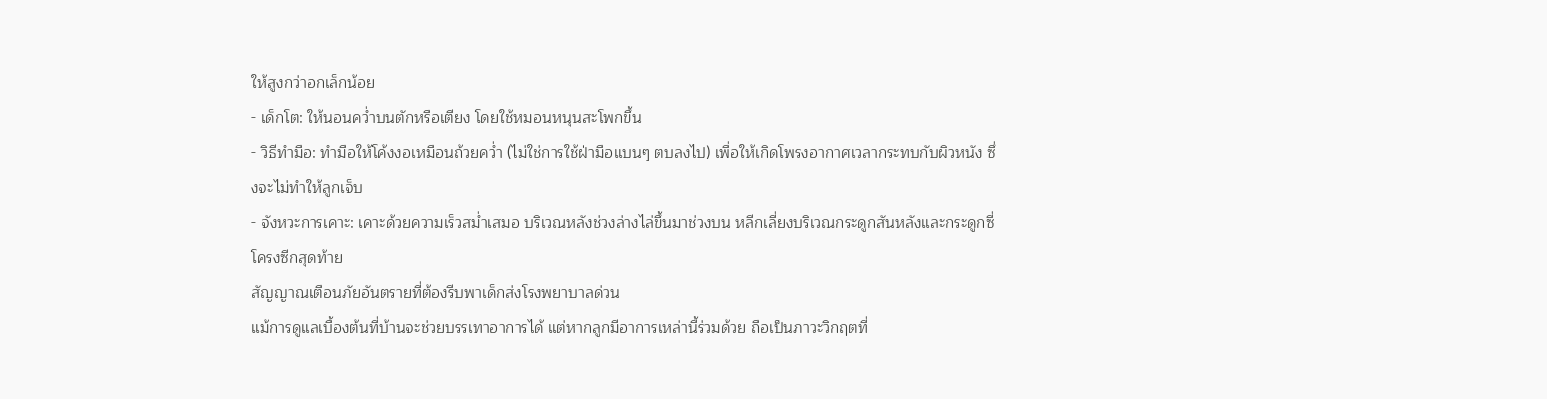ให้สูงกว่าอกเล็กน้อย
- เด็กโต: ให้นอนคว่ำบนตักหรือเตียง โดยใช้หมอนหนุนสะโพกขึ้น
- วิธีทำมือ: ทำมือให้โค้งงอเหมือนถ้วยคว่ำ (ไม่ใช่การใช้ฝ่ามือแบนๆ ตบลงไป) เพื่อให้เกิดโพรงอากาศเวลากระทบกับผิวหนัง ซึ่งจะไม่ทำให้ลูกเจ็บ
- จังหวะการเคาะ: เคาะด้วยความเร็วสม่ำเสมอ บริเวณหลังช่วงล่างไล่ขึ้นมาช่วงบน หลีกเลี่ยงบริเวณกระดูกสันหลังและกระดูกซี่โครงซีกสุดท้าย
สัญญาณเตือนภัยอันตรายที่ต้องรีบพาเด็กส่งโรงพยาบาลด่วน
แม้การดูแลเบื้องต้นที่บ้านจะช่วยบรรเทาอาการได้ แต่หากลูกมีอาการเหล่านี้ร่วมด้วย ถือเป็นภาวะวิกฤตที่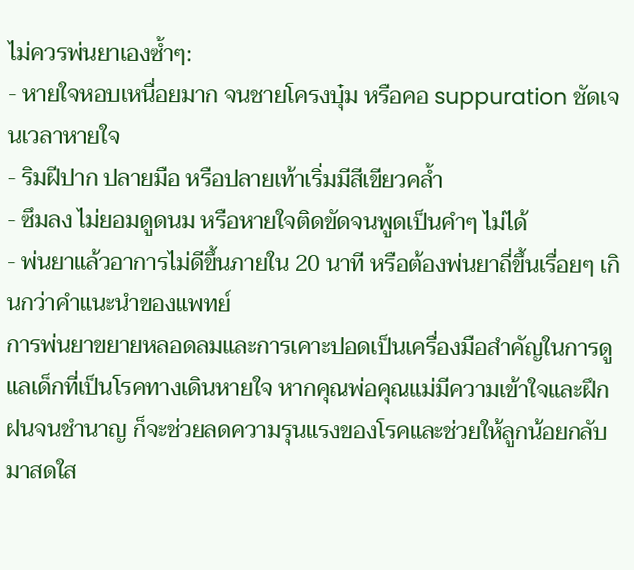ไม่ควรพ่นยาเองซ้ำๆ:
- หายใจหอบเหนื่อยมาก จนชายโครงบุ๋ม หรือคอ suppuration ชัดเจนเวลาหายใจ
- ริมฝีปาก ปลายมือ หรือปลายเท้าเริ่มมีสีเขียวคล้ำ
- ซึมลง ไม่ยอมดูดนม หรือหายใจติดขัดจนพูดเป็นคำๆ ไม่ได้
- พ่นยาแล้วอาการไม่ดีขึ้นภายใน 20 นาที หรือต้องพ่นยาถี่ขึ้นเรื่อยๆ เกินกว่าคำแนะนำของแพทย์
การพ่นยาขยายหลอดลมและการเคาะปอดเป็นเครื่องมือสำคัญในการดูแลเด็กที่เป็นโรคทางเดินหายใจ หากคุณพ่อคุณแม่มีความเข้าใจและฝึกฝนจนชำนาญ ก็จะช่วยลดความรุนแรงของโรคและช่วยให้ลูกน้อยกลับมาสดใส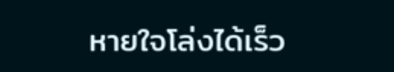หายใจโล่งได้เร็ว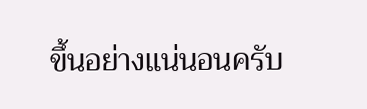ขึ้นอย่างแน่นอนครับ